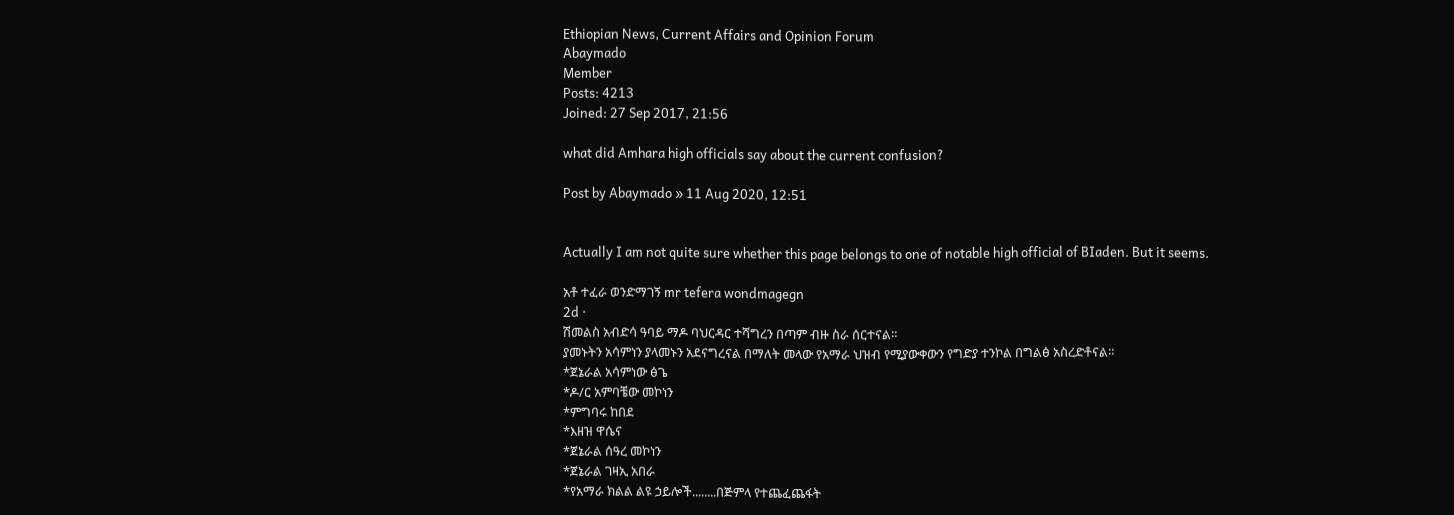Ethiopian News, Current Affairs and Opinion Forum
Abaymado
Member
Posts: 4213
Joined: 27 Sep 2017, 21:56

what did Amhara high officials say about the current confusion?

Post by Abaymado » 11 Aug 2020, 12:51


Actually I am not quite sure whether this page belongs to one of notable high official of BIaden. But it seems.

አቶ ተፈራ ወንድማገኝ mr tefera wondmagegn
2d ·
ሽመልስ አብድሳ ዓባይ ማዶ ባህርዳር ተሻግረን በጣም ብዙ ስራ ሰርተናል።
ያመኑትን አሳምነን ያላመኑን አደናግረናል በማለት መላው የአማራ ህዝብ የሚያውቀውን የግድያ ተንኮል በግልፅ አስረድቶናል።
*ጀኔራል አሳምነው ፅጌ
*ዶ/ር አምባቼው መኮነን
*ምግባሩ ከበደ
*እዘዝ ዋሴና
*ጀኔራል ሰዓረ መኮነን
*ጀኔራል ገዛኢ አበራ
*የአማራ ክልል ልዩ ኃይሎች........በጅምላ የተጨፈጨፋት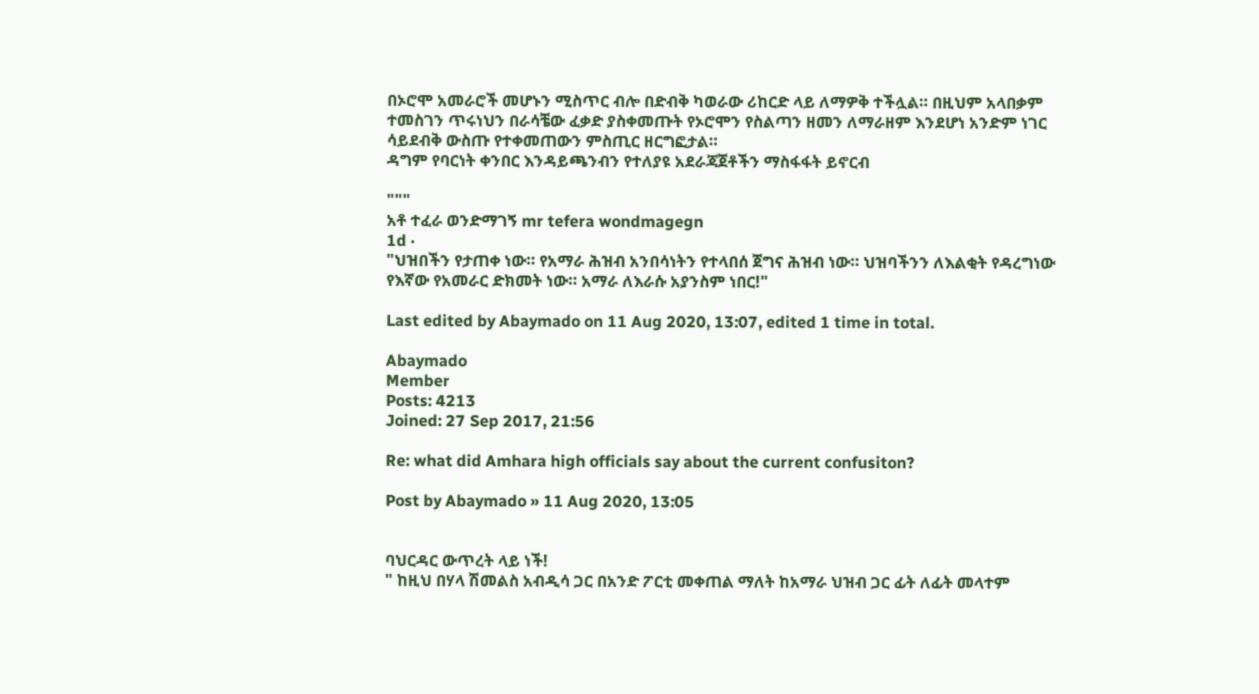በኦሮሞ አመራሮች መሆኑን ሚስጥር ብሎ በድብቅ ካወራው ሪከርድ ላይ ለማዎቅ ተችሏል። በዚህም አላበቃም ተመስገን ጥሩነህን በራሳቼው ፈቃድ ያስቀመጡት የኦሮሞን የስልጣን ዘመን ለማራዘም እንደሆነ አንድም ነገር ሳይደብቅ ውስጡ የተቀመጠውን ምስጢር ዘርግፎታል።
ዳግም የባርነት ቀንበር እንዳይጫንብን የተለያዩ አደራጃጀቶችን ማስፋፋት ይኖርብ

"""
አቶ ተፈራ ወንድማገኝ mr tefera wondmagegn
1d ·
"ህዝበችን የታጠቀ ነው። የአማራ ሕዝብ አንበሳነትን የተላበሰ ጀግና ሕዝብ ነው። ህዝባችንን ለእልቂት የዳረግነው የእኛው የአመራር ድክመት ነው። አማራ ለእራሱ አያንስም ነበር!"

Last edited by Abaymado on 11 Aug 2020, 13:07, edited 1 time in total.

Abaymado
Member
Posts: 4213
Joined: 27 Sep 2017, 21:56

Re: what did Amhara high officials say about the current confusiton?

Post by Abaymado » 11 Aug 2020, 13:05


ባህርዳር ውጥረት ላይ ነች!
" ከዚህ በሃላ ሽመልስ አብዲሳ ጋር በአንድ ፖርቲ መቀጠል ማለት ከአማራ ህዝብ ጋር ፊት ለፊት መላተም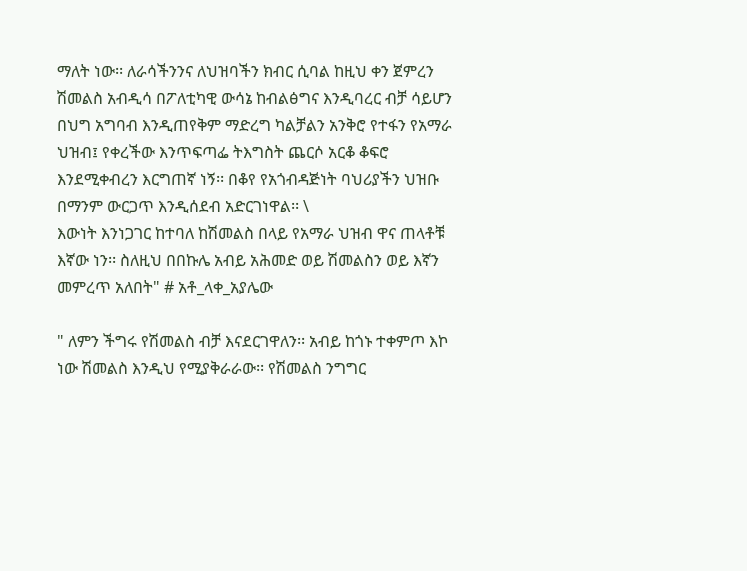ማለት ነው፡፡ ለራሳችንንና ለህዝባችን ክብር ሲባል ከዚህ ቀን ጀምረን ሽመልስ አብዲሳ በፖለቲካዊ ውሳኔ ከብልፅግና እንዲባረር ብቻ ሳይሆን በህግ አግባብ እንዲጠየቅም ማድረግ ካልቻልን አንቅሮ የተፋን የአማራ ህዝብ፤ የቀረችው እንጥፍጣፌ ትእግስት ጨርሶ አርቆ ቆፍሮ እንደሚቀብረን እርግጠኛ ነኝ፡፡ በቆየ የአጎብዳጅነት ባህሪያችን ህዝቡ በማንም ውርጋጥ እንዲሰደብ አድርገነዋል፡፡ \
እውነት እንነጋገር ከተባለ ከሽመልስ በላይ የአማራ ህዝብ ዋና ጠላቶቹ እኛው ነን፡፡ ስለዚህ በበኩሌ አብይ አሕመድ ወይ ሽመልስን ወይ እኛን መምረጥ አለበት" # አቶ_ላቀ_አያሌው

" ለምን ችግሩ የሽመልስ ብቻ እናደርገዋለን፡፡ አብይ ከጎኑ ተቀምጦ እኮ ነው ሽመልስ እንዲህ የሚያቅራራው፡፡ የሽመልስ ንግግር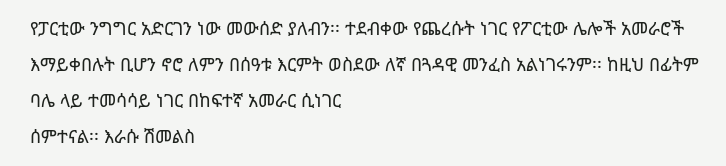የፓርቲው ንግግር አድርገን ነው መውሰድ ያለብን፡፡ ተደብቀው የጨረሱት ነገር የፖርቲው ሌሎች አመራሮች እማይቀበሉት ቢሆን ኖሮ ለምን በሰዓቱ እርምት ወስደው ለኛ በጓዳዊ መንፈስ አልነገሩንም፡፡ ከዚህ በፊትም ባሌ ላይ ተመሳሳይ ነገር በከፍተኛ አመራር ሲነገር
ሰምተናል፡፡ እራሱ ሽመልስ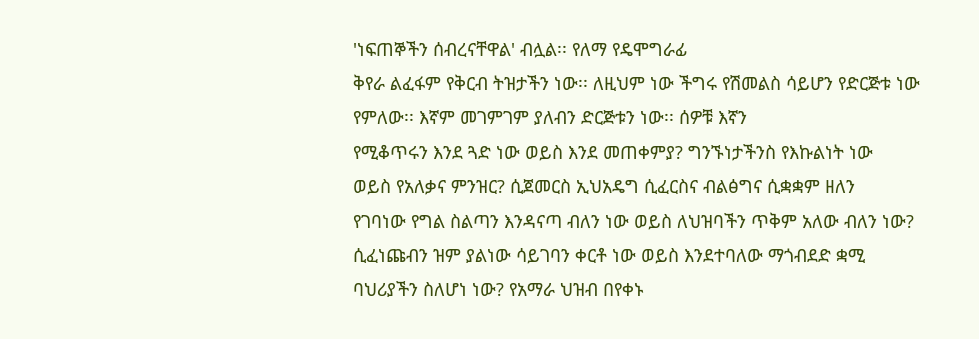'ነፍጠኞችን ሰብረናቸዋል' ብሏል፡፡ የለማ የዴሞግራፊ
ቅየራ ልፈፋም የቅርብ ትዝታችን ነው፡፡ ለዚህም ነው ችግሩ የሽመልስ ሳይሆን የድርጅቱ ነው የምለው፡፡ እኛም መገምገም ያለብን ድርጅቱን ነው፡፡ ሰዎቹ እኛን
የሚቆጥሩን እንደ ጓድ ነው ወይስ እንደ መጠቀምያ? ግንኙነታችንስ የእኩልነት ነው
ወይስ የአለቃና ምንዝር? ሲጀመርስ ኢህአዴግ ሲፈርስና ብልፅግና ሲቋቋም ዘለን
የገባነው የግል ስልጣን እንዳናጣ ብለን ነው ወይስ ለህዝባችን ጥቅም አለው ብለን ነው?
ሲፈነጩብን ዝም ያልነው ሳይገባን ቀርቶ ነው ወይስ እንደተባለው ማጎብደድ ቋሚ
ባህሪያችን ስለሆነ ነው? የአማራ ህዝብ በየቀኑ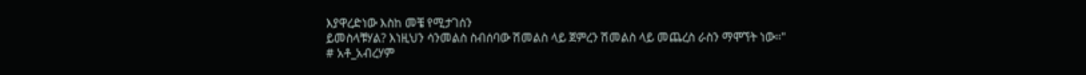እያዋረድነው እስከ መቼ የሚታገሰን
ይመስላቹሃል? እነዚህን ሳንመልስ ስብሰባው ሽመልስ ላይ ጀምረን ሽመልስ ላይ መጨረስ ራስን ማሞኘት ነው፡፡"
# አቶ_አብረሃም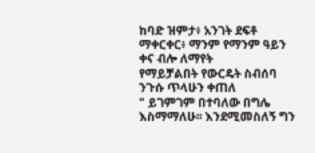ከባድ ዝምታ፥ አንገት ደፍቶ ማቀርቀር፥ ማንም የማንም ዓይን ቀና ብሎ ለማየት
የማይቻልበት የውርዴት ስብሰባ
ንጉሱ ጥላሁን ቀጠለ
" ይገምገም በተባለው በግሌ እስማማለሁ፡፡ እንደሚመስለኝ ግን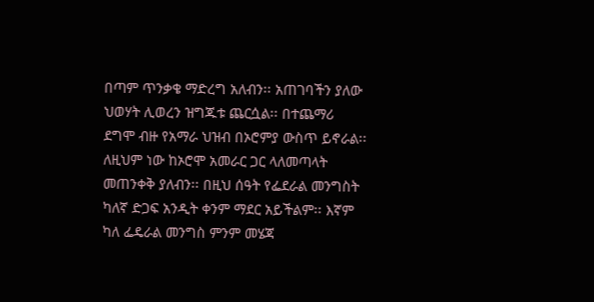በጣም ጥንቃቄ ማድረግ አለብን፡፡ አጠገባችን ያለው ህወሃት ሊወረን ዝግጁቱ ጨርሷል፡፡ በተጨማሪ ደግሞ ብዙ የአማራ ህዝብ በኦሮምያ ውስጥ ይኖራል፡፡ ለዚህም ነው ከኦሮሞ አመራር ጋር ላለመጣላት መጠንቀቅ ያለብን፡፡ በዚህ ሰዓት የፌደራል መንግስት ካለኛ ድጋፍ አንዲት ቀንም ማደር አይችልም፡፡ እኛም ካለ ፌዴራል መንግስ ምንም መሄጃ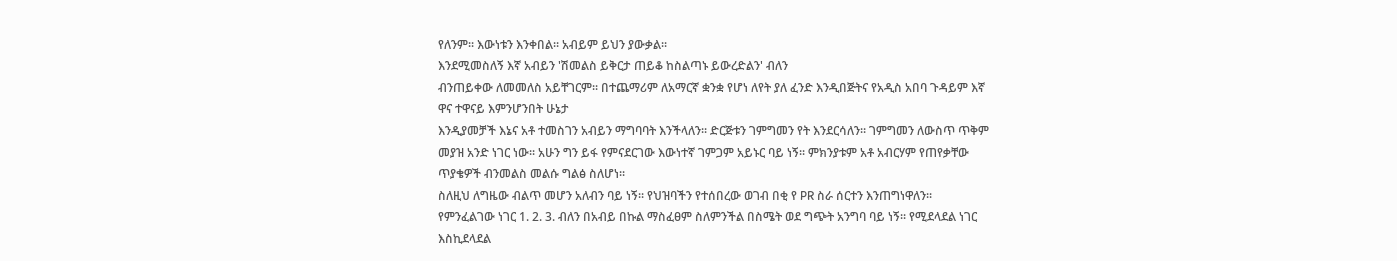የለንም፡፡ እውነቱን እንቀበል፡፡ አብይም ይህን ያውቃል፡፡
እንደሚመስለኝ እኛ አብይን 'ሽመልስ ይቅርታ ጠይቆ ከስልጣኑ ይውረድልን' ብለን
ብንጠይቀው ለመመለስ አይቸገርም፡፡ በተጨማሪም ለአማርኛ ቋንቋ የሆነ ለየት ያለ ፈንድ እንዲበጅትና የአዲስ አበባ ጉዳይም እኛ ዋና ተዋናይ እምንሆንበት ሁኔታ
እንዲያመቻች እኔና አቶ ተመስገን አብይን ማግባባት እንችላለን፡፡ ድርጅቱን ገምግመን የት እንደርሳለን። ገምግመን ለውስጥ ጥቅም መያዝ አንድ ነገር ነው፡፡ አሁን ግን ይፋ የምናደርገው እውነተኛ ገምጋም አይኑር ባይ ነኝ፡፡ ምክንያቱም አቶ አብርሃም የጠየቃቸው ጥያቄዎች ብንመልስ መልሱ ግልፅ ስለሆነ፡፡
ስለዚህ ለግዜው ብልጥ መሆን አለብን ባይ ነኝ፡፡ የህዝባችን የተሰበረው ወገብ በቂ የ PR ስራ ሰርተን እንጠግነዋለን፡፡
የምንፈልገው ነገር 1. 2. 3. ብለን በአብይ በኩል ማስፈፀም ስለምንችል በስሜት ወደ ግጭት አንግባ ባይ ነኝ፡፡ የሚደላደል ነገር እስኪደላደል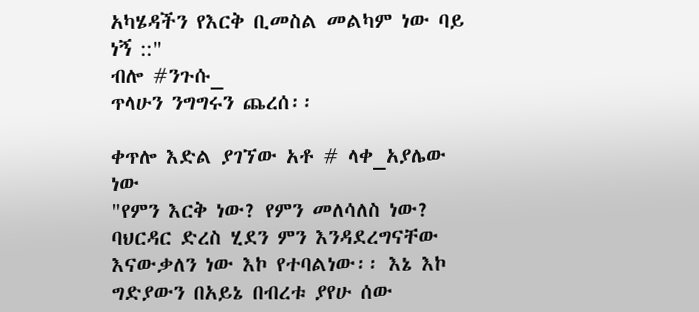አካሄዳችን የእርቅ ቢመስል መልካም ነው ባይ ነኝ ::"
ብሎ #ንጉሱ_
ጥላሁን ንግግሩን ጨረሰ፡፡

ቀጥሎ እድል ያገኘው አቶ # ላቀ_አያሌው
ነው
"የምን እርቅ ነው? የምን መለሳለስ ነው? ባህርዳር ድረስ ሂደን ምን እንዳደረግናቸው እናውቃለን ነው እኮ የተባልነው፡፡ እኔ እኮ ግድያውን በአይኔ በብረቱ ያየሁ ሰው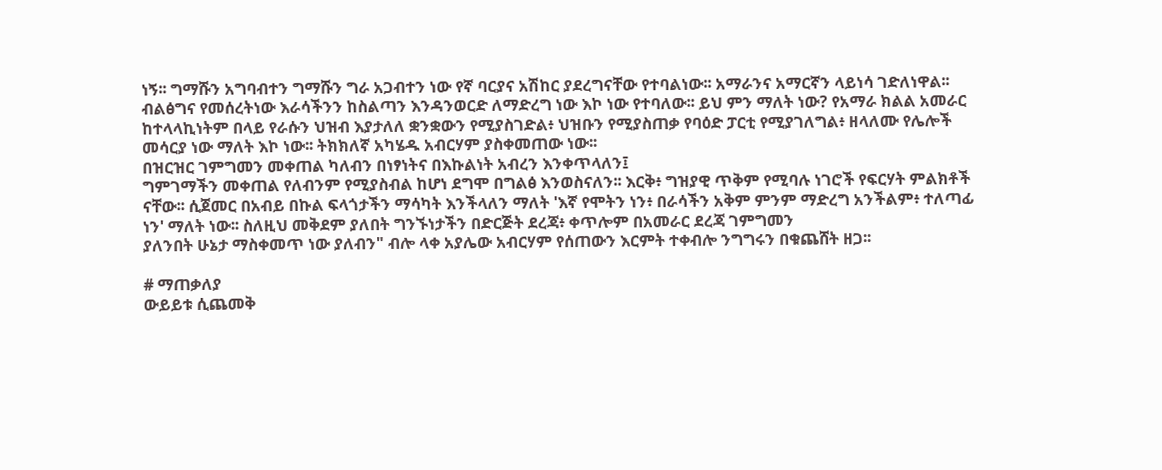ነኝ፡፡ ግማሹን አግባብተን ግማሹን ግራ አጋብተን ነው የኛ ባርያና አሽከር ያደረግናቸው የተባልነው፡፡ አማራንና አማርኛን ላይነሳ ገድለነዋል፡፡ ብልፅግና የመሰረትነው እራሳችንን ከስልጣን እንዳንወርድ ለማድረግ ነው እኮ ነው የተባለው፡፡ ይህ ምን ማለት ነው? የአማራ ክልል አመራር ከተላላኪነትም በላይ የራሱን ህዝብ እያታለለ ቋንቋውን የሚያስገድል፥ ህዝቡን የሚያስጠቃ የባዕድ ፓርቲ የሚያገለግል፥ ዘላለሙ የሌሎች መሳርያ ነው ማለት እኮ ነው፡፡ ትክክለኛ አካሄዱ አብርሃም ያስቀመጠው ነው፡፡
በዝርዝር ገምግመን መቀጠል ካለብን በነፃነትና በእኩልነት አብረን እንቀጥላለን፤
ግምገማችን መቀጠል የለብንም የሚያስብል ከሆነ ደግሞ በግልፅ እንወስናለን፡፡ እርቅ፥ ግዝያዊ ጥቅም የሚባሉ ነገሮች የፍርሃት ምልክቶች ናቸው፡፡ ሲጀመር በአብይ በኩል ፍላጎታችን ማሳካት እንችላለን ማለት 'እኛ የሞትን ነን፥ በራሳችን አቅም ምንም ማድረግ አንችልም፥ ተለጣፊ ነን' ማለት ነው፡፡ ስለዚህ መቅደም ያለበት ግንኙነታችን በድርጅት ደረጃ፥ ቀጥሎም በአመራር ደረጃ ገምግመን
ያለንበት ሁኔታ ማስቀመጥ ነው ያለብን" ብሎ ላቀ አያሌው አብርሃም የሰጠውን እርምት ተቀብሎ ንግግሩን በቁጨሸት ዘጋ፡፡

# ማጠቃለያ
ውይይቱ ሲጨመቅ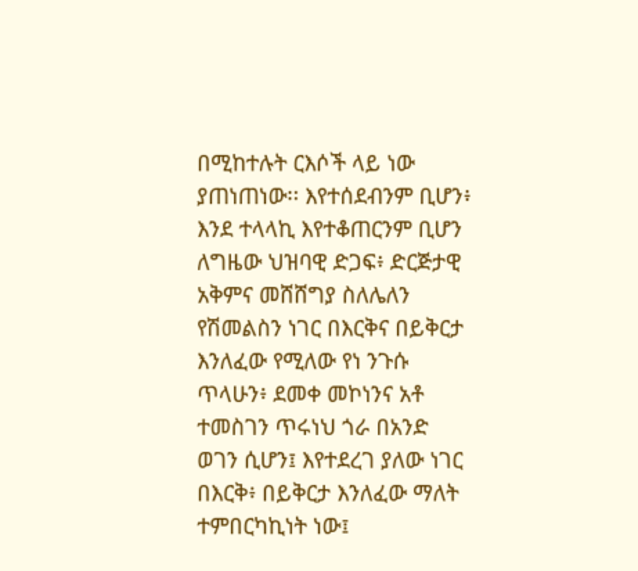በሚከተሉት ርእሶች ላይ ነው ያጠነጠነው፡፡ እየተሰደብንም ቢሆን፥ እንደ ተላላኪ እየተቆጠርንም ቢሆን ለግዜው ህዝባዊ ድጋፍ፥ ድርጅታዊ አቅምና መሸሸግያ ስለሌለን የሽመልስን ነገር በእርቅና በይቅርታ እንለፈው የሚለው የነ ንጉሱ ጥላሁን፥ ደመቀ መኮነንና አቶ ተመስገን ጥሩነህ ጎራ በአንድ
ወገን ሲሆን፤ እየተደረገ ያለው ነገር በእርቅ፥ በይቅርታ እንለፈው ማለት ተምበርካኪነት ነው፤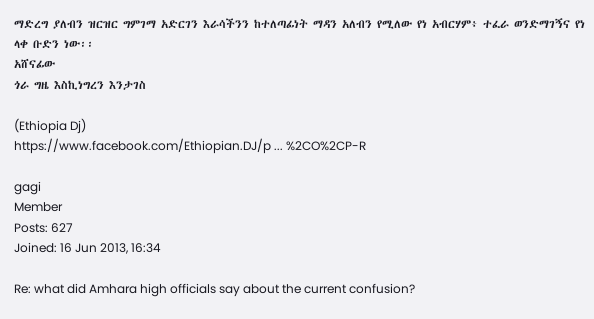ማድረግ ያለብን ዝርዝር ግምገማ አድርገን እራሳችንን ከተለጣፊነት ማዳን አለብን የሚለው የነ አብርሃም፥ ተፈራ ወንድማገኝና የነ ላቀ ቡድን ነው፡፡
አሸናፊው
ጎራ ግዜ እስኪነግረን እንታገስ

(Ethiopia Dj)
https://www.facebook.com/Ethiopian.DJ/p ... %2CO%2CP-R

gagi
Member
Posts: 627
Joined: 16 Jun 2013, 16:34

Re: what did Amhara high officials say about the current confusion?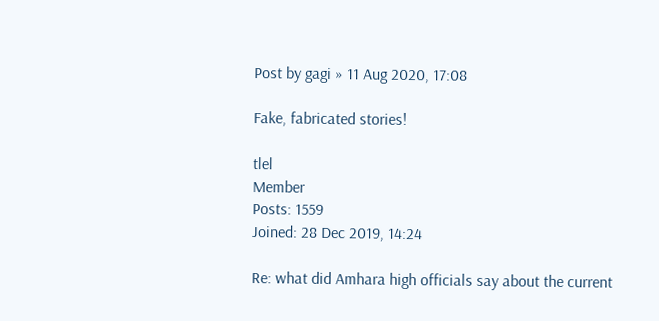Post by gagi » 11 Aug 2020, 17:08

Fake, fabricated stories!

tlel
Member
Posts: 1559
Joined: 28 Dec 2019, 14:24

Re: what did Amhara high officials say about the current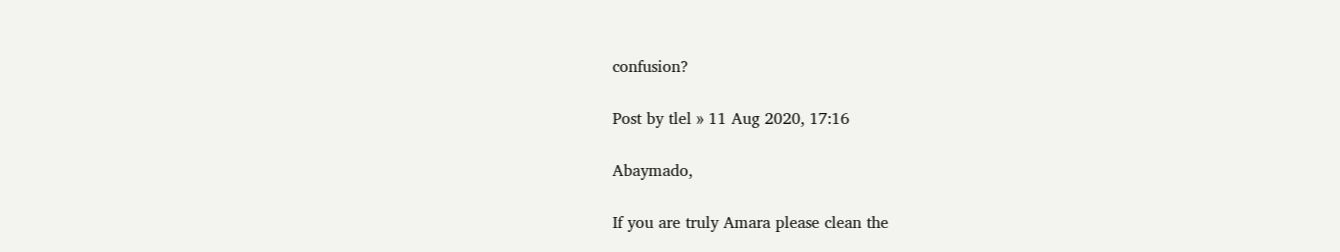confusion?

Post by tlel » 11 Aug 2020, 17:16

Abaymado,

If you are truly Amara please clean the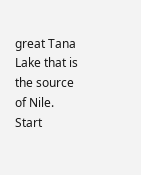great Tana Lake that is the source of Nile. Start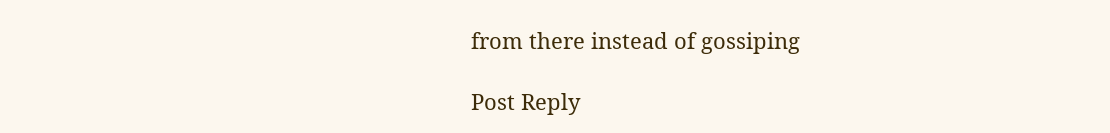from there instead of gossiping

Post Reply